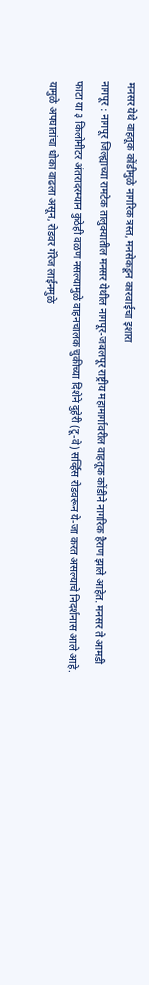मनसर येथे वाहतूक कोंडीमुळे नागरिक त्रस्त, मनसेकडून कारवाईचा इशारा
नागपूर : नागपूर जिल्ह्याच्या रामटेक तालुक्यातील मनसर येथील नागपूर-जबलपूर राष्ट्रीय महामार्गावरील वाहतूक कोंडीने नागरिक हैराण झाले आहेत. मनसर ते आमडी फाटा या ३ किलोमीटर अंतरादरम्यान कुठेही वळण नसल्यामुळे वाहनचालक चुकीच्या दिशेने दुहेरी (टू-वे) सर्व्हिस रोडवरून ये-जा करत असल्याचे निदर्शनास आले आहे. यामुळे अपघातांचा धोका वाढला असून, रोडवर गॅरेज लाईनमुळे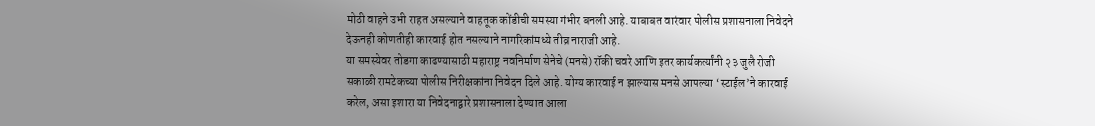मोठी वाहने उभी राहत असल्याने वाहतूक कोंडीची समस्या गंभीर बनली आहे. याबाबत वारंवार पोलीस प्रशासनाला निवेदने देऊनही कोणतीही कारवाई होत नसल्याने नागरिकांमध्ये तीव्र नाराजी आहे.
या समस्येवर तोडगा काढण्यासाठी महाराष्ट्र नवनिर्माण सेनेचे (मनसे) रॉकी चवरे आणि इतर कार्यकर्त्यांनी २३ जुलै रोजी सकाळी रामटेकच्या पोलीस निरीक्षकांना निवेदन दिले आहे. योग्य कारवाई न झाल्यास मनसे आपल्या ‘स्टाईल’ने कारवाई करेल, असा इशारा या निवेदनाद्वारे प्रशासनाला देण्यात आला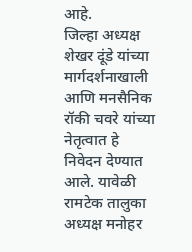आहे.
जिल्हा अध्यक्ष शेखर दूंडे यांच्या मार्गदर्शनाखाली आणि मनसैनिक रॉकी चवरे यांच्या नेतृत्वात हे निवेदन देण्यात आले. यावेळी रामटेक तालुका अध्यक्ष मनोहर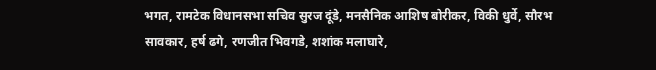भगत, रामटेक विधानसभा सचिव सुरज दूंडे, मनसैनिक आशिष बोरीकर, विकी धुर्वे, सौरभ सावकार, हर्ष ढगे, रणजीत भिवगडे, शशांक मलाघारे,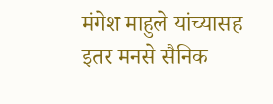मंगेश माहुले यांच्यासह इतर मनसे सैनिक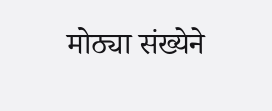मोठ्या संख्येने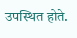उपस्थित होते.